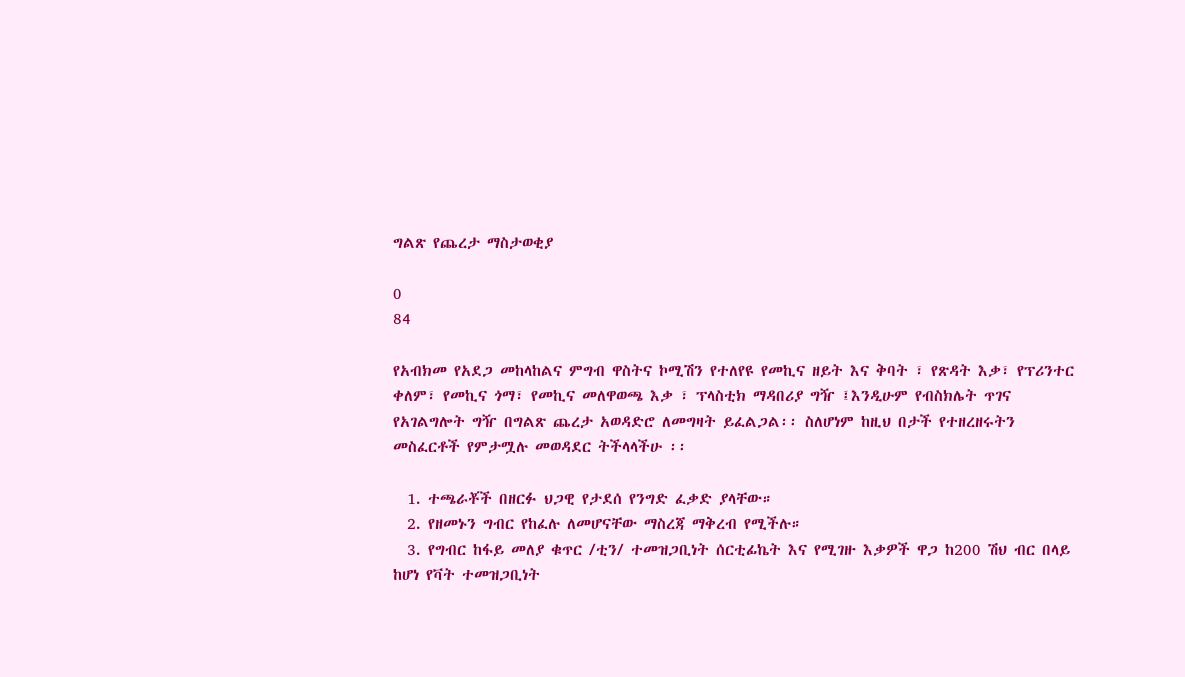ግልጽ የጨረታ ማስታወቂያ

0
84

የአብክመ የአደጋ መከላከልና ምግብ ዋስትና ኮሚሽን የተለየዩ የመኪና ዘይት እና ቅባት ፣ የጽዳት እቃ፣ የፕሪንተር ቀለም፣ የመኪና ጎማ፣ የመኪና መለዋወጫ እቃ ፣ ፕላስቲክ ማዳበሪያ ግዥ ፤እንዲሁም የብስክሌት ጥገና የአገልግሎት ግዥ በግልጽ ጨረታ አወዳድሮ ለመግዛት ይፈልጋል፡፡ ስለሆነም ከዚህ በታች የተዘረዘሩትን መስፈርቶች የምታሟሉ መወዳደር ትችላላችሁ ፡፡

  1. ተጫራቾች በዘርፉ ህጋዊ የታደሰ የንግድ ፈቃድ ያላቸው።
  2. የዘመኑን ግብር የከፈሉ ለመሆናቸው ማስረጃ ማቅረብ የሚችሉ።
  3. የግብር ከፋይ መለያ ቁጥር /ቲን/ ተመዝጋቢነት ሰርቲፊኬት እና የሚገዙ እቃዎች ዋጋ ከ200 ሽህ ብር በላይ ከሆነ የቫት ተመዝጋቢነት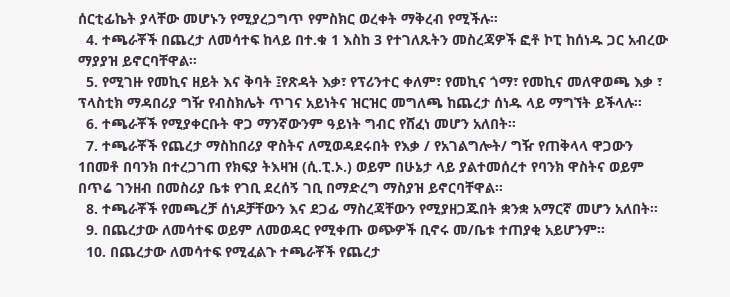ሰርቲፊኬት ያላቸው መሆኑን የሚያረጋግጥ የምስክር ወረቀት ማቅረብ የሚችሉ።
  4. ተጫራቾች በጨረታ ለመሳተፍ ከላይ በተ.ቁ 1 እስከ 3 የተገለጹትን መስረጃዎች ፎቶ ኮፒ ከሰነዱ ጋር አብረው ማያያዝ ይኖርባቸዋል፡፡
  5. የሚገዙ የመኪና ዘይት እና ቅባት ፤የጽዳት እቃ፣ የፕሪንተር ቀለም፣ የመኪና ጎማ፣ የመኪና መለዋወጫ እቃ ፣ ፕላስቲክ ማዳበሪያ ግዥ የብስክሌት ጥገና አይነትና ዝርዝር መግለጫ ከጨረታ ሰነዱ ላይ ማግኘት ይችላሉ፡፡
  6. ተጫራቾች የሚያቀርቡት ዋጋ ማንኛውንም ዓይነት ግብር የሸፈነ መሆን አለበት፡፡
  7. ተጫራቾች የጨረታ ማስከበሪያ ዋስትና ለሚወዳደሩበት የእቃ / የአገልግሎት/ ግዥ የጠቅላላ ዋጋውን 1በመቶ በባንክ በተረጋገጠ የክፍያ ትእዛዝ (ሲ.ፒ.ኦ.) ወይም በሁኔታ ላይ ያልተመሰረተ የባንክ ዋስትና ወይም በጥሬ ገንዘብ በመስሪያ ቤቱ የገቢ ደረሰኝ ገቢ በማድረግ ማስያዝ ይኖርባቸዋል፡፡
  8. ተጫራቾች የመጫረቻ ሰነዶቻቸውን እና ደጋፊ ማስረጃቸውን የሚያዘጋጁበት ቋንቋ አማርኛ መሆን አለበት፡፡
  9. በጨረታው ለመሳተፍ ወይም ለመወዳር የሚቀጡ ወጭዎች ቢኖሩ መ/ቤቱ ተጠያቂ አይሆንም፡፡
  10. በጨረታው ለመሳተፍ የሚፈልጉ ተጫራቾች የጨረታ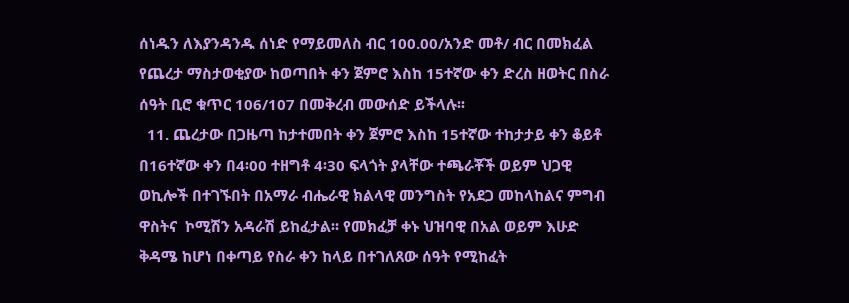ሰነዱን ለእያንዳንዱ ሰነድ የማይመለስ ብር 100.00/አንድ መቶ/ ብር በመክፈል የጨረታ ማስታወቂያው ከወጣበት ቀን ጀምሮ እስከ 15ተኛው ቀን ድረስ ዘወትር በስራ ሰዓት ቢሮ ቁጥር 106/107 በመቅረብ መውሰድ ይችላሉ፡፡
  11. ጨረታው በጋዜጣ ከታተመበት ቀን ጀምሮ እስከ 15ተኛው ተከታታይ ቀን ቆይቶ በ16ተኛው ቀን በ4፡00 ተዘግቶ 4፡30 ፍላጎት ያላቸው ተጫራቾች ወይም ህጋዊ ወኪሎች በተገኙበት በአማራ ብሔራዊ ክልላዊ መንግስት የአደጋ መከላከልና ምግብ ዋስትና  ኮሚሽን አዳራሽ ይከፈታል፡፡ የመክፈቻ ቀኑ ህዝባዊ በአል ወይም እሁድ ቅዳሜ ከሆነ በቀጣይ የስራ ቀን ከላይ በተገለጸው ሰዓት የሚከፈት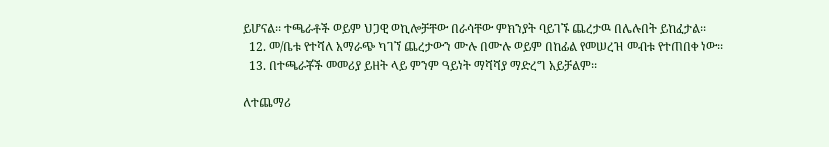ይሆናል፡፡ ተጫራቶች ወይም ህጋዊ ወኪሎቻቸው በራሳቸው ምክንያት ባይገኙ ጨረታዉ በሌሉበት ይከፈታል፡፡
  12. መ/ቤቱ የተሻለ አማራጭ ካገኘ ጨረታውን ሙሉ በሙሉ ወይም በከፊል የመሠረዝ መብቱ የተጠበቀ ነው፡፡
  13. በተጫራቾች መመሪያ ይዘት ላይ ምንም ዓይነት ማሻሻያ ማድረግ አይቻልም፡፡

ለተጨማሪ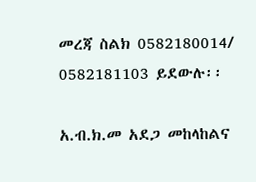መረጃ ስልክ 0582180014/ 0582181103 ይደውሉ፡፡

አ.ብ.ክ.መ አደጋ መከላከልና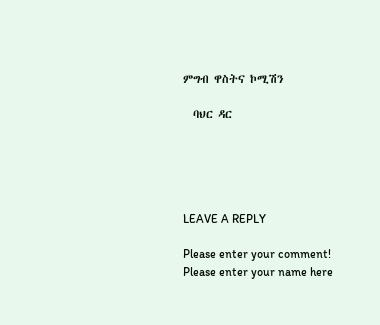ምግብ ዋስትና ኮሚሽን

  ባህር ዳር





LEAVE A REPLY

Please enter your comment!
Please enter your name here